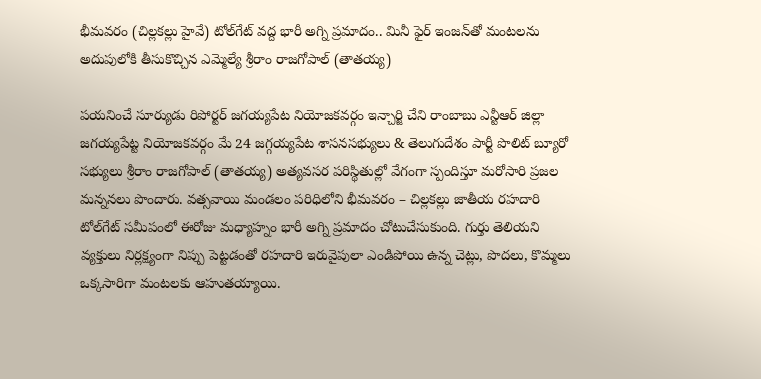భీమవరం (చిల్లకల్లు హైవే) టోల్‌గేట్ వద్ద భారీ అగ్ని ప్రమాదం.. మినీ ఫైర్ ఇంజన్‌తో మంటలను అదుపులోకి తీసుకొచ్చిన ఎమ్మెల్యే శ్రీరాం రాజగోపాల్ (తాతయ్య)

పయనించే సూర్యుడు రిపోర్టర్ జగయ్యపేట నియోజకవర్గం ఇన్చార్జి చేని రాంబాబు ఎన్టీఆర్ జిల్లా జగయ్యపేట్ట నియోజకవర్గం మే 24 జగ్గయ్యపేట శాసనసభ్యులు & తెలుగుదేశం పార్టీ పొలిట్ బ్యూరో సభ్యులు శ్రీరాం రాజగోపాల్ (తాతయ్య) అత్యవసర పరిస్థితుల్లో వేగంగా స్పందిస్తూ మరోసారి ప్రజల మన్ననలు పొందారు. వత్సవాయి మండలం పరిధిలోని భీమవరం – చిల్లకల్లు జాతీయ రహదారి టోల్‌గేట్ సమీపంలో ఈరోజు మధ్యాహ్నం భారీ అగ్ని ప్రమాదం చోటుచేసుకుంది. గుర్తు తెలియని వ్యక్తులు నిర్లక్ష్యంగా నిప్పు పెట్టడంతో రహదారి ఇరువైపులా ఎండిపోయి ఉన్న చెట్లు, పొదలు, కొమ్మలు ఒక్కసారిగా మంటలకు ఆహుతయ్యాయి.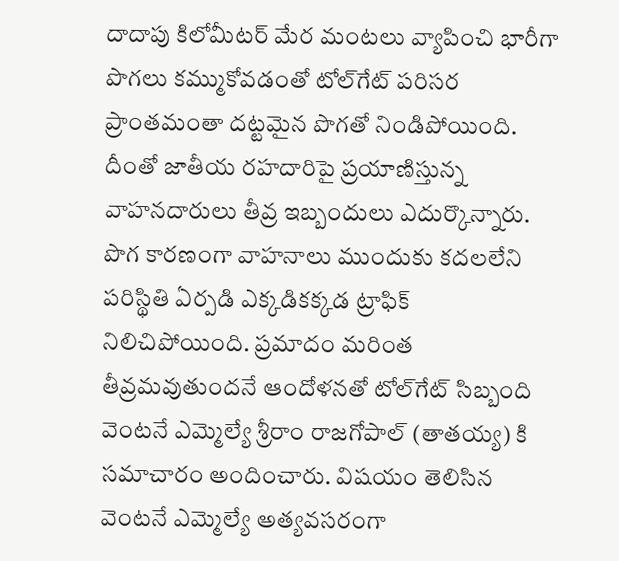దాదాపు కిలోమీటర్ మేర మంటలు వ్యాపించి భారీగా పొగలు కమ్ముకోవడంతో టోల్‌గేట్ పరిసర ప్రాంతమంతా దట్టమైన పొగతో నిండిపోయింది. దీంతో జాతీయ రహదారిపై ప్రయాణిస్తున్న వాహనదారులు తీవ్ర ఇబ్బందులు ఎదుర్కొన్నారు. పొగ కారణంగా వాహనాలు ముందుకు కదలలేని పరిస్థితి ఏర్పడి ఎక్కడికక్కడ ట్రాఫిక్ నిలిచిపోయింది. ప్రమాదం మరింత తీవ్రమవుతుందనే ఆందోళనతో టోల్‌గేట్ సిబ్బంది వెంటనే ఎమ్మెల్యే శ్రీరాం రాజగోపాల్ (తాతయ్య) కి సమాచారం అందించారు. విషయం తెలిసిన వెంటనే ఎమ్మెల్యే అత్యవసరంగా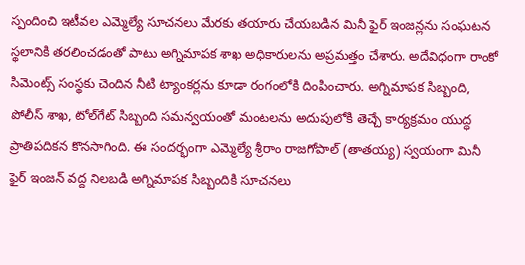స్పందించి ఇటీవల ఎమ్మెల్యే సూచనలు మేరకు తయారు చేయబడిన మినీ ఫైర్ ఇంజన్లను సంఘటన స్థలానికి తరలించడంతో పాటు అగ్నిమాపక శాఖ అధికారులను అప్రమత్తం చేశారు. అదేవిధంగా రాంకో సిమెంట్స్ సంస్థకు చెందిన నీటి ట్యాంకర్లను కూడా రంగంలోకి దింపించారు. అగ్నిమాపక సిబ్బంది, పోలీస్ శాఖ, టోల్‌గేట్ సిబ్బంది సమన్వయంతో మంటలను అదుపులోకి తెచ్చే కార్యక్రమం యుద్ధ ప్రాతిపదికన కొనసాగింది. ఈ సందర్భంగా ఎమ్మెల్యే శ్రీరాం రాజగోపాల్ (తాతయ్య) స్వయంగా మినీ ఫైర్ ఇంజన్ వద్ద నిలబడి అగ్నిమాపక సిబ్బందికి సూచనలు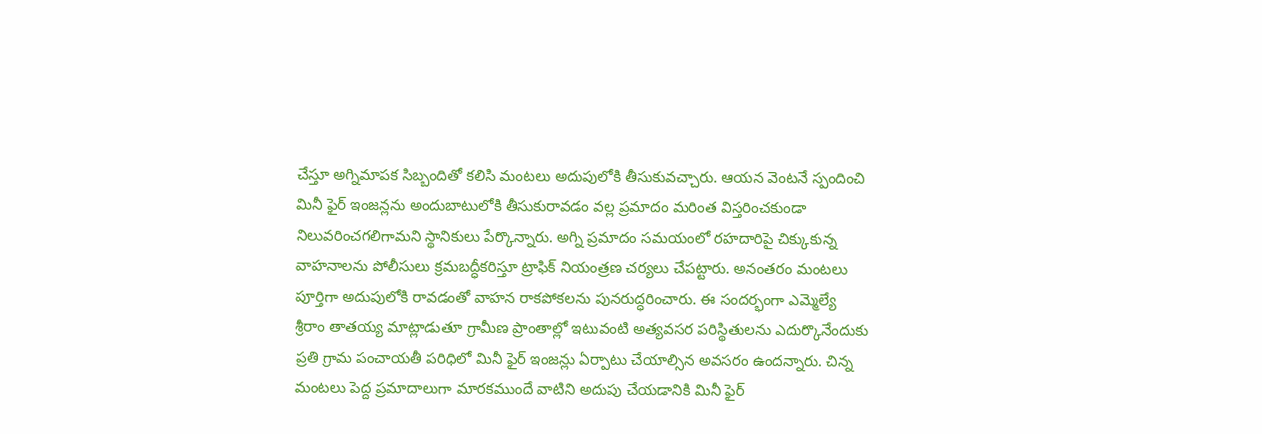చేస్తూ అగ్నిమాపక సిబ్బందితో కలిసి మంటలు అదుపులోకి తీసుకువచ్చారు. ఆయన వెంటనే స్పందించి మినీ ఫైర్ ఇంజన్లను అందుబాటులోకి తీసుకురావడం వల్ల ప్రమాదం మరింత విస్తరించకుండా నిలువరించగలిగామని స్థానికులు పేర్కొన్నారు. అగ్ని ప్రమాదం సమయంలో రహదారిపై చిక్కుకున్న వాహనాలను పోలీసులు క్రమబద్ధీకరిస్తూ ట్రాఫిక్ నియంత్రణ చర్యలు చేపట్టారు. అనంతరం మంటలు పూర్తిగా అదుపులోకి రావడంతో వాహన రాకపోకలను పునరుద్ధరించారు. ఈ సందర్భంగా ఎమ్మెల్యే శ్రీరాం తాతయ్య మాట్లాడుతూ గ్రామీణ ప్రాంతాల్లో ఇటువంటి అత్యవసర పరిస్థితులను ఎదుర్కొనేందుకు ప్రతి గ్రామ పంచాయతీ పరిధిలో మినీ ఫైర్ ఇంజన్లు ఏర్పాటు చేయాల్సిన అవసరం ఉందన్నారు. చిన్న మంటలు పెద్ద ప్రమాదాలుగా మారకముందే వాటిని అదుపు చేయడానికి మినీ ఫైర్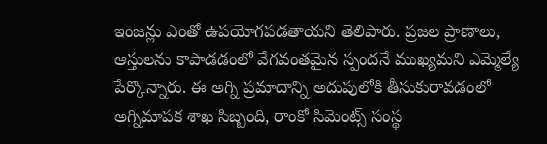ఇంజన్లు ఎంతో ఉపయోగపడతాయని తెలిపారు. ప్రజల ప్రాణాలు, ఆస్తులను కాపాడడంలో వేగవంతమైన స్పందనే ముఖ్యమని ఎమ్మెల్యే పేర్కొన్నారు. ఈ అగ్ని ప్రమాదాన్ని అదుపులోకి తీసుకురావడంలో అగ్నిమాపక శాఖ సిబ్బంది, రాంకో సిమెంట్స్ సంస్థ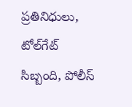ప్రతినిధులు, టోల్‌గేట్ సిబ్బంది, పోలీస్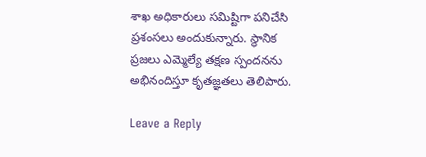శాఖ అధికారులు సమిష్టిగా పనిచేసి ప్రశంసలు అందుకున్నారు. స్థానిక ప్రజలు ఎమ్మెల్యే తక్షణ స్పందనను అభినందిస్తూ కృతజ్ఞతలు తెలిపారు.

Leave a Reply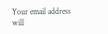Your email address will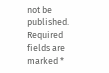not be published. Required fields are marked *